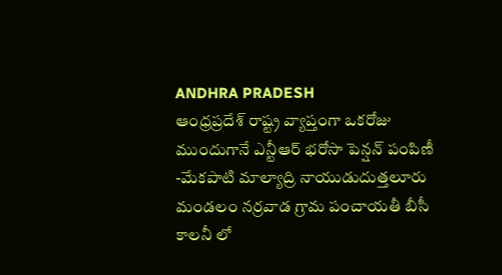ANDHRA PRADESH
ఆంధ్రప్రదేశ్ రాష్ట్ర వ్యాప్తంగా ఒకరోజు ముందుగానే ఎన్టీఆర్ భరోసా పెన్షన్ పంపిణీ
-మేకపాటి మాల్యాద్రి నాయుడుదుత్తలూరు మండలం నర్రవాడ గ్రామ పంచాయతీ బీసీ కాలనీ లో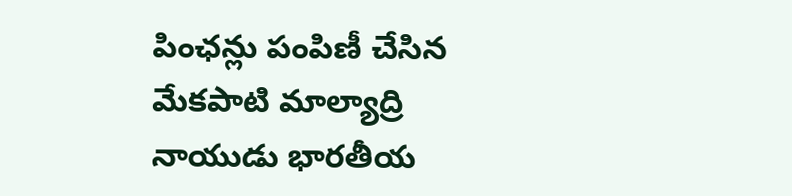పింఛన్లు పంపిణీ చేసిన మేకపాటి మాల్యాద్రి నాయుడు భారతీయ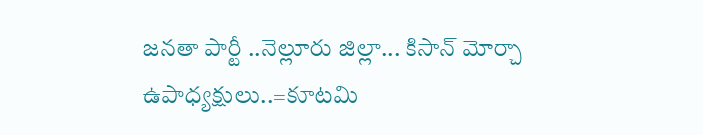జనతా పార్టీ ..నెల్లూరు జిల్లా... కిసాన్ మోర్చా ఉపాధ్యక్షులు..=కూటమి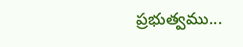ప్రభుత్వము...